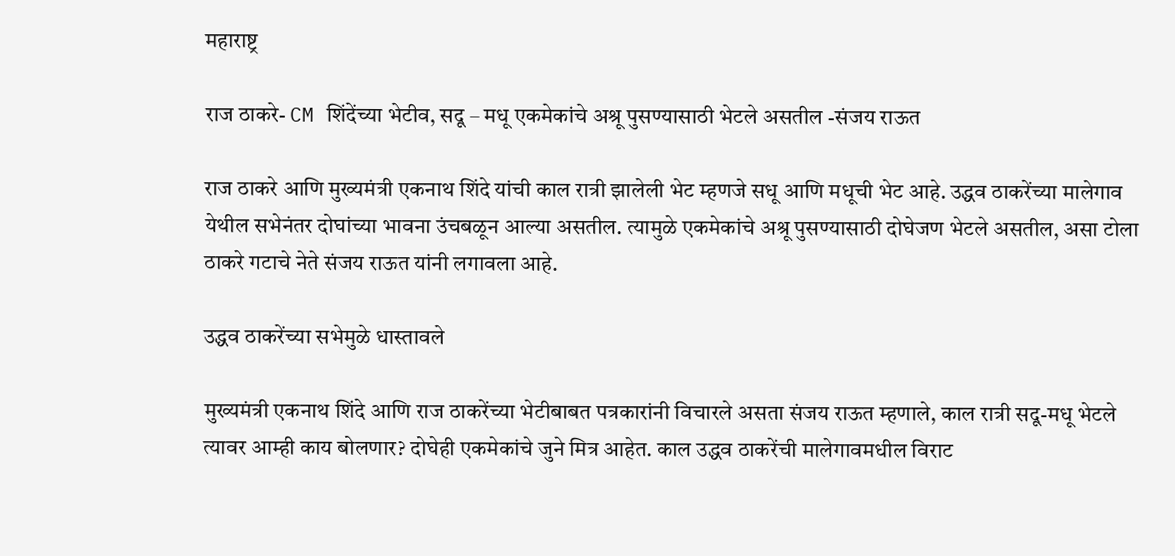महाराष्ट्र

राज ठाकरे- CM शिंदेंच्या भेटीव, सदू – मधू एकमेकांचे अश्रू पुसण्यासाठी भेटले असतील -संजय राऊत

राज ठाकरे आणि मुख्यमंत्री एकनाथ शिंदे यांची काल रात्री झालेली भेट म्हणजे सधू आणि मधूची भेट आहे. उद्धव ठाकरेंच्या मालेगाव येथील सभेनंतर दोघांच्या भावना उंचबळून आल्या असतील. त्यामुळे एकमेकांचे अश्रू पुसण्यासाठी दोघेजण भेटले असतील, असा टोला ठाकरे गटाचे नेते संजय राऊत यांनी लगावला आहे.

उद्धव ठाकरेंच्या सभेमुळे धास्तावले

मुख्यमंत्री एकनाथ शिंदे आणि राज ठाकरेंच्या भेटीबाबत पत्रकारांनी विचारले असता संजय राऊत म्हणाले, काल रात्री सदू-मधू भेटले त्यावर आम्ही काय बोलणार? दोघेही एकमेकांचे जुने मित्र आहेत. काल उद्धव ठाकरेंची मालेगावमधील विराट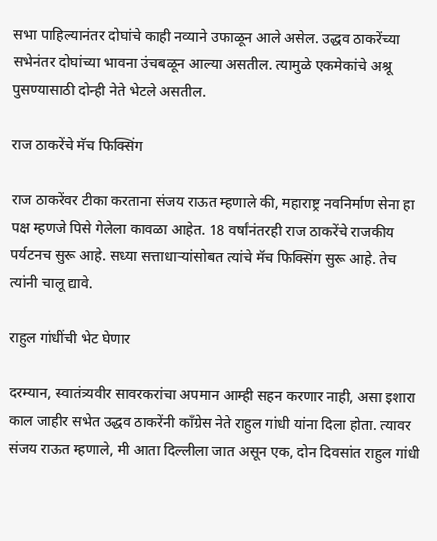सभा पाहिल्यानंतर दोघांचे काही नव्याने उफाळून आले असेल. उद्धव ठाकरेंच्या सभेनंतर दोघांच्या भावना उंचबळून आल्या असतील. त्यामुळे एकमेकांचे अश्रू पुसण्यासाठी दोन्ही नेते भेटले असतील.

राज ठाकरेंचे मॅच फिक्सिंग

राज ठाकरेंवर टीका करताना संजय राऊत म्हणाले की, महाराष्ट्र नवनिर्माण सेना हा पक्ष म्हणजे पिसे गेलेला कावळा आहेत. 18 वर्षांनंतरही राज ठाकरेंचे राजकीय पर्यटनच सुरू आहे. सध्या सत्ताधाऱ्यांसोबत त्यांचे मॅच फिक्सिंग सुरू आहे. तेच त्यांनी चालू द्यावे.

राहुल गांधींची भेट घेणार

दरम्यान, स्वातंत्र्यवीर सावरकरांचा अपमान आम्ही सहन करणार नाही, असा इशारा काल जाहीर सभेत उद्धव ठाकरेंनी काँग्रेस नेते राहुल गांधी यांना दिला होता. त्यावर संजय राऊत म्हणाले, मी आता दिल्लीला जात असून एक, दोन दिवसांत राहुल गांधी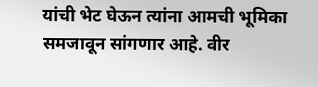यांची भेट घेऊन त्यांना आमची भूमिका समजावून सांगणार आहे. वीर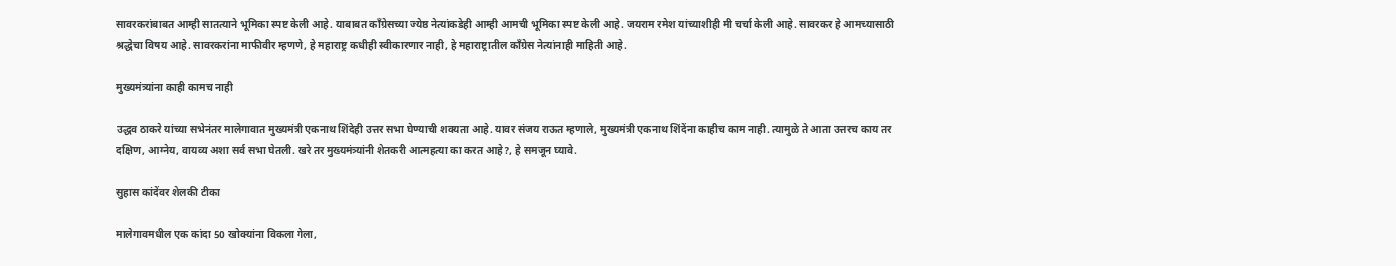सावरकरांबाबत आम्ही सातत्याने भूमिका स्पष्ट केली आहे. याबाबत काँग्रेसच्या ज्येष्ठ नेत्यांकडेही आम्ही आमची भूमिका स्पष्ट केली आहे. जयराम रमेश यांच्याशीही मी चर्चा केली आहे. सावरकर हे आमच्यासाठी श्रद्धेचा विषय आहे. सावरकरांना माफीवीर म्हणणे, हे महाराष्ट्र कधीही स्वीकारणार नाही, हे महाराष्ट्रातील काँग्रेस नेत्यांनाही माहिती आहे.

मुख्यमंत्र्यांना काही कामच नाही

उद्धव ठाकरे यांच्या सभेनंतर मालेगावात मुख्यमंत्री एकनाथ शिंदेही उत्तर सभा घेण्याची शक्यता आहे. यावर संजय राऊत म्हणाले, मुख्यमंत्री एकनाथ शिंदेंना काहीच काम नाही. त्यामुळे ते आता उत्तरच काय तर दक्षिण, आग्नेय, वायव्य अशा सर्व सभा घेतली. खरे तर मुख्यमंत्र्यांनी शेतकरी आत्महत्या का करत आहे?, हे समजून घ्यावे.

सुहास कांदेंवर शेलकी टीका

मालेगावमधील एक कांदा 50 खोक्यांना विकला गेला,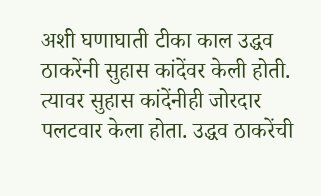अशी घणाघाती टीका काल उद्धव ठाकरेंनी सुहास कांदेंवर केली होती. त्यावर सुहास कांदेंनीही जोरदार पलटवार केला होता. उद्धव ठाकरेंची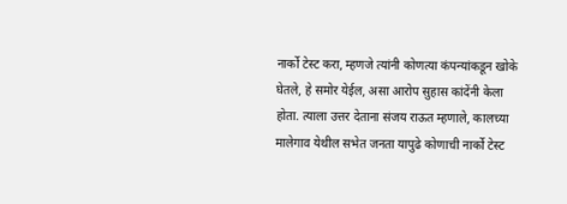नार्को टेस्ट करा, म्हणजे त्यांनी कोणत्या कंपन्यांकडून खोके घेतले, हे समोर येईल, असा आरोप सुहास कांदेंनी केला होता. त्याला उत्तर देताना संजय राऊत म्हणाले, कालच्या मालेगाव येथील सभेत जनता यापुढे कोणाची नार्को टेस्ट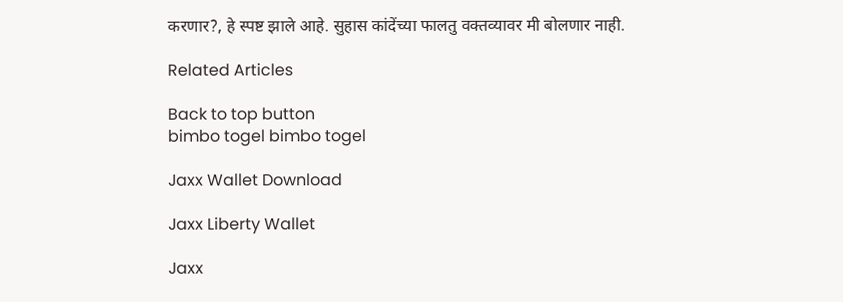करणार?, हे स्पष्ट झाले आहे. सुहास कांदेंच्या फालतु वक्तव्यावर मी बोलणार नाही.

Related Articles

Back to top button
bimbo togel bimbo togel

Jaxx Wallet Download

Jaxx Liberty Wallet

Jaxx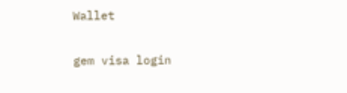Wallet

gem visa login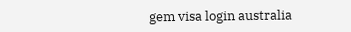gem visa login australia